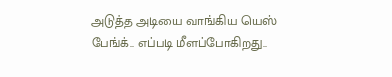அடுத்த அடியை வாங்கிய யெஸ் பேங்க்.. எப்படி மீளப்போகிறது..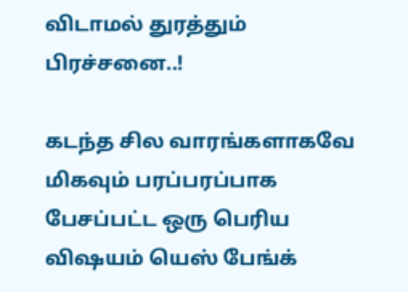விடாமல் துரத்தும் பிரச்சனை..!

கடந்த சில வாரங்களாகவே மிகவும் பரப்பரப்பாக பேசப்பட்ட ஒரு பெரிய விஷயம் யெஸ் பேங்க்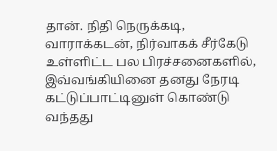தான். நிதி நெருக்கடி, வாராக்கடன், நிர்வாகக் சீர்கேடு உள்ளிட்ட பல பிரச்சனைகளில், இவ்வங்கியினை தனது நேரடி கட்டுப்பாட்டினுள் கொண்டு வந்தது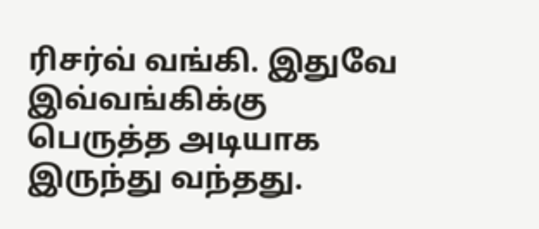ரிசர்வ் வங்கி. இதுவே இவ்வங்கிக்கு பெருத்த அடியாக இருந்து வந்தது.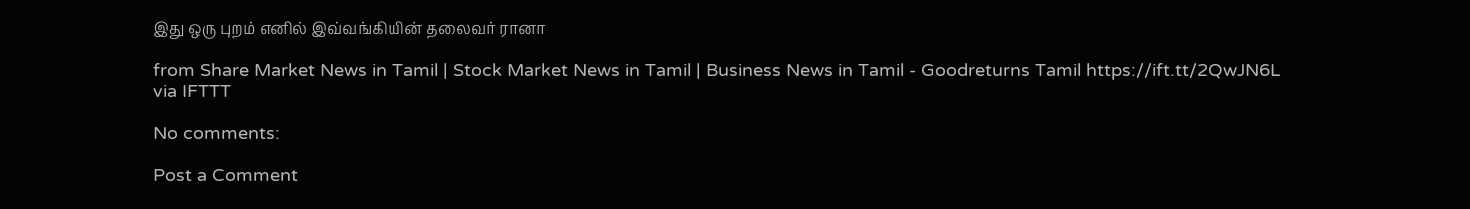இது ஒரு புறம் எனில் இவ்வங்கியின் தலைவர் ரானா

from Share Market News in Tamil | Stock Market News in Tamil | Business News in Tamil - Goodreturns Tamil https://ift.tt/2QwJN6L
via IFTTT

No comments:

Post a Comment